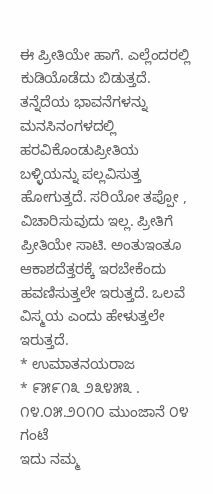ಈ ಪ್ರೀತಿಯೇ ಹಾಗೆ. ಎಲ್ಲೆಂದರಲ್ಲಿ ಕುಡಿಯೊಡೆದು ಬಿಡುತ್ತದೆ. ತನ್ನೆದೆಯ ಭಾವನೆಗಳನ್ನು ಮನಸಿನಂಗಳದಲ್ಲಿ ಹರವಿಕೊಂಡುಪ್ರೀತಿಯ ಬಳ್ಳಿಯನ್ನು ಪಲ್ಲವಿಸುತ್ತ ಹೋಗುತ್ತದೆ. ಸರಿಯೋ ತಪ್ಪೋ , ವಿಚಾರಿಸುವುದು ಇಲ್ಲ. ಪ್ರೀತಿಗೆ ಪ್ರೀತಿಯೇ ಸಾಟಿ. ಅಂತುಇಂತೂ ಆಕಾಶದೆತ್ತರಕ್ಕೆ ಇರಬೇಕೆಂದು ಹವಣಿಸುತ್ತಲೇ ಇರುತ್ತದೆ. ಒಲವೆ ವಿಸ್ಮಯ ಎಂದು ಹೇಳುತ್ತಲೇ ಇರುತ್ತದೆ.
* ಉಮಾತನಯರಾಜ
* ೯೫೯೧೩ ೨೩೪೫೩ .
೧೪.೦೫.೨೦೧೦ ಮುಂಜಾನೆ ೦೪ ಗಂಟೆ
ಇದು ನಮ್ಮ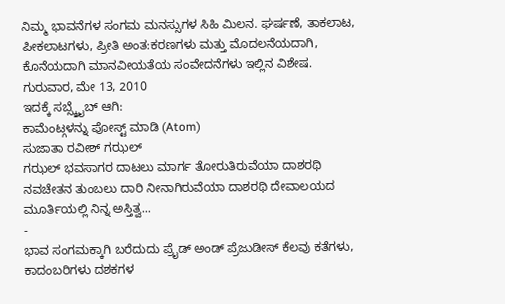ನಿಮ್ಮ ಭಾವನೆಗಳ ಸಂಗಮ ಮನಸ್ಸುಗಳ ಸಿಹಿ ಮಿಲನ. ಘರ್ಷಣೆ, ತಾಕಲಾಟ, ಪೀಕಲಾಟಗಳು, ಪ್ರೀತಿ ಅಂತ:ಕರಣಗಳು ಮತ್ತು ಮೊದಲನೆಯದಾಗಿ, ಕೊನೆಯದಾಗಿ ಮಾನವೀಯತೆಯ ಸಂವೇದನೆಗಳು ಇಲ್ಲಿನ ವಿಶೇಷ.
ಗುರುವಾರ, ಮೇ 13, 2010
ಇದಕ್ಕೆ ಸಬ್ಸ್ಕ್ರೈಬ್ ಆಗಿ:
ಕಾಮೆಂಟ್ಗಳನ್ನು ಪೋಸ್ಟ್ ಮಾಡಿ (Atom)
ಸುಜಾತಾ ರವೀಶ್ ಗಝಲ್
ಗಝಲ್ ಭವಸಾಗರ ದಾಟಲು ಮಾರ್ಗ ತೋರುತಿರುವೆಯಾ ದಾಶರಥಿ ನವಚೇತನ ತುಂಬಲು ದಾರಿ ನೀನಾಗಿರುವೆಯಾ ದಾಶರಥಿ ದೇವಾಲಯದ ಮೂರ್ತಿಯಲ್ಲಿ ನಿನ್ನ ಅಸ್ತಿತ್ವ...
-
ಭಾವ ಸಂಗಮಕ್ಕಾಗಿ ಬರೆದುದು ಪ್ರೈಡ್ ಅಂಡ್ ಪ್ರೆಜುಡೀಸ್ ಕೆಲವು ಕತೆಗಳು, ಕಾದಂಬರಿಗಳು ದಶಕಗಳ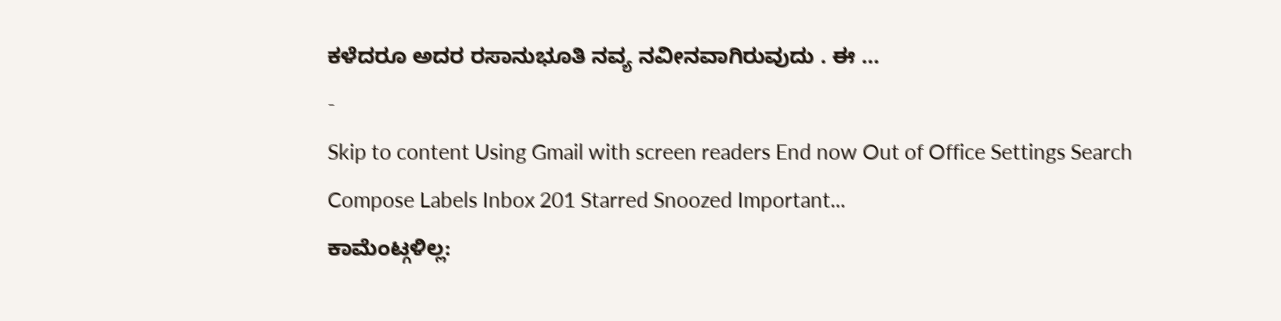ಕಳೆದರೂ ಅದರ ರಸಾನುಭೂತಿ ನವ್ಯ ನವೀನವಾಗಿರುವುದು . ಈ ...
-
Skip to content Using Gmail with screen readers End now Out of Office Settings Search Compose Labels Inbox 201 Starred Snoozed Important...
ಕಾಮೆಂಟ್ಗಳಿಲ್ಲ: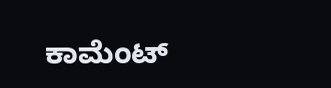ಕಾಮೆಂಟ್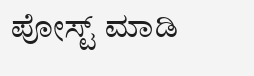ಪೋಸ್ಟ್ ಮಾಡಿ